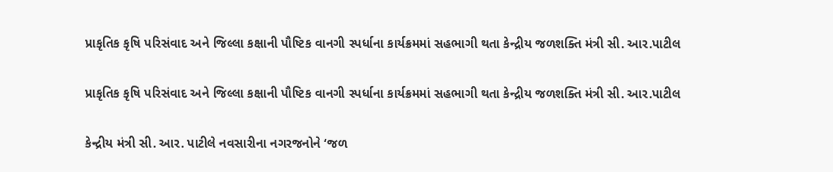પ્રાકૃતિક કૃષિ પરિસંવાદ અને જિલ્લા કક્ષાની પૌષ્ટિક વાનગી સ્પર્ધાના કાર્યક્રમમાં સહભાગી થતા કેન્દ્રીય જળશક્તિ મંત્રી સી. આર.પાટીલ

પ્રાકૃતિક કૃષિ પરિસંવાદ અને જિલ્લા કક્ષાની પૌષ્ટિક વાનગી સ્પર્ધાના કાર્યક્રમમાં સહભાગી થતા કેન્દ્રીય જળશક્તિ મંત્રી સી. આર.પાટીલ

કેન્દ્રીય મંત્રી સી. આર. પાટીલે નવસારીના નગરજનોને ‘જળ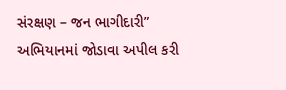સંરક્ષણ – જન ભાગીદારી” અભિયાનમાં જોડાવા અપીલ કરી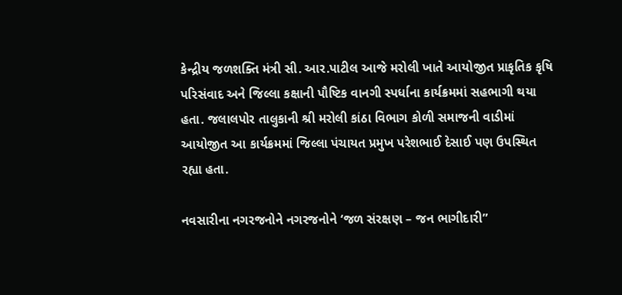કેન્દ્રીય જળશક્તિ મંત્રી સી. આર.પાટીલ આજે મરોલી ખાતે આયોજીત પ્રાકૃતિક કૃષિ પરિસંવાદ અને જિલ્લા કક્ષાની પૌષ્ટિક વાનગી સ્પર્ધાના કાર્યક્રમમાં સહભાગી થયા હતા. જલાલપોર તાલુકાની શ્રી મરોલી કાંઠા વિભાગ કોળી સમાજની વાડીમાં આયોજીત આ કાર્યક્રમમાં જિલ્લા પંચાયત પ્રમુખ પરેશભાઈ દેસાઈ પણ ઉપસ્થિત રહ્યા હતા.

નવસારીના નગરજનોને નગરજનોને ‘જળ સંરક્ષણ – જન ભાગીદારી”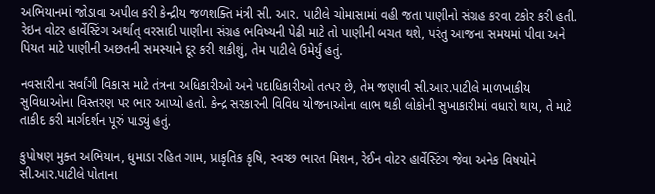અભિયાનમાં જોડાવા અપીલ કરી કેન્દ્રીય જળશક્તિ મંત્રી સી. આર. પાટીલે ચોમાસામાં વહી જતા પાણીનો સંગ્રહ કરવા ટકોર કરી હતી. રેઇન વોટર હાર્વેસ્ટિંગ અર્થાત્ વરસાદી પાણીના સંગ્રહ ભવિષ્યની પેઢી માટે તો પાણીની બચત થશે, પરંતુ આજના સમયમાં પીવા અને પિયત માટે પાણીની અછતની સમસ્યાને દૂર કરી શકીશું, તેમ પાટીલે ઉમેર્યું હતું.

નવસારીના સર્વાંગી વિકાસ માટે તંત્રના અધિકારીઓ અને પદાધિકારીઓ તત્પર છે, તેમ જણાવી સી.આર.પાટીલે માળખાકીય સુવિધાઓના વિસ્તરણ પર ભાર આપ્યો હતો. કેન્દ્ર સરકારની વિવિધ યોજનાઓના લાભ થકી લોકોની સુખાકારીમાં વધારો થાય, તે માટે તાકીદ કરી માર્ગદર્શન પૂરું પાડ્યું હતું.

કુપોષણ મુક્ત અભિયાન, ધુમાડા રહિત ગામ, પ્રાકૃતિક કૃષિ, સ્વચ્છ ભારત મિશન, રેઈન વોટર હાર્વેસ્ટિંગ જેવા અનેક વિષયોને સી.આર.પાટીલે પોતાના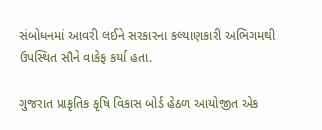સંબોધનમાં આવરી લઈને સરકારના કલ્યાણકારી અભિગમથી ઉપસ્થિત સૌને વાકેફ કર્યા હતા.

ગુજરાત પ્રાકૃતિક કૃષિ વિકાસ બોર્ડ હેઠળ આયોજીત એક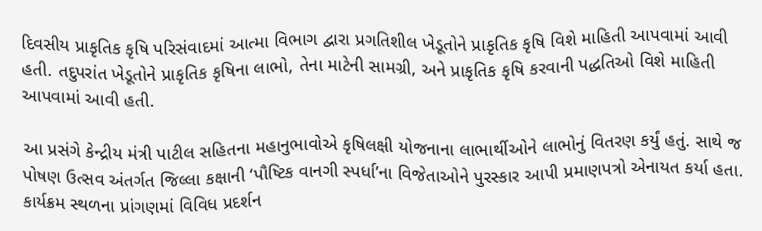દિવસીય પ્રાકૃતિક કૃષિ પરિસંવાદમાં આત્મા વિભાગ દ્વારા પ્રગતિશીલ ખેડૂતોને પ્રાકૃતિક કૃષિ વિશે માહિતી આપવામાં આવી હતી. તદુપરાંત ખેડૂતોને પ્રાકૃતિક કૃષિના લાભો, તેના માટેની સામગ્રી, અને પ્રાકૃતિક કૃષિ કરવાની પદ્ધતિઓ વિશે માહિતી આપવામાં આવી હતી.

આ પ્રસંગે કેન્દ્રીય મંત્રી પાટીલ સહિતના મહાનુભાવોએ કૃષિલક્ષી યોજનાના લાભાર્થીઓને લાભોનું વિતરણ કર્યું હતું. સાથે જ પોષણ ઉત્સવ અંતર્ગત જિલ્લા કક્ષાની ‘પૌષ્ટિક વાનગી સ્પર્ધા’ના વિજેતાઓને પુરસ્કાર આપી પ્રમાણપત્રો એનાયત કર્યા હતા. કાર્યક્રમ સ્થળના પ્રાંગણમાં વિવિધ પ્રદર્શન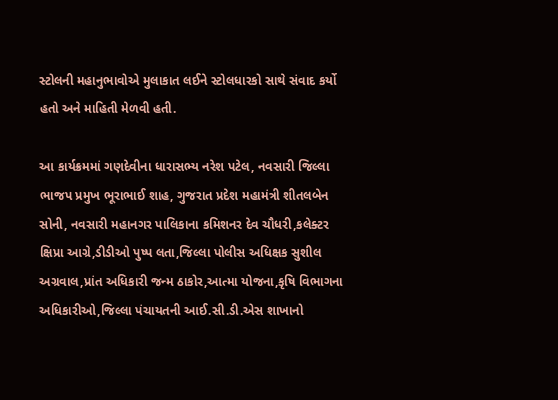સ્ટોલની મહાનુભાવોએ મુલાકાત લઈને સ્ટોલધારકો સાથે સંવાદ કર્યો હતો અને માહિતી મેળવી હતી.

આ કાર્યક્રમમાં ગણદેવીના ધારાસભ્ય નરેશ પટેલ, નવસારી જિલ્લા ભાજપ પ્રમુખ ભૂરાભાઈ શાહ, ગુજરાત પ્રદેશ મહામંત્રી શીતલબેન સોની, નવસારી મહાનગર પાલિકાના કમિશનર દેવ ચૌધરી,કલેક્ટર ક્ષિપ્રા આગ્રે,ડીડીઓ પુષ્પ લતા,જિલ્લા પોલીસ અધિક્ષક સુશીલ અગ્રવાલ,પ્રાંત અધિકારી જન્મ ઠાકોર,આત્મા યોજના,કૃષિ વિભાગના અધિકારીઓ,જિલ્લા પંચાયતની આઈ.સી.ડી.એસ શાખાનો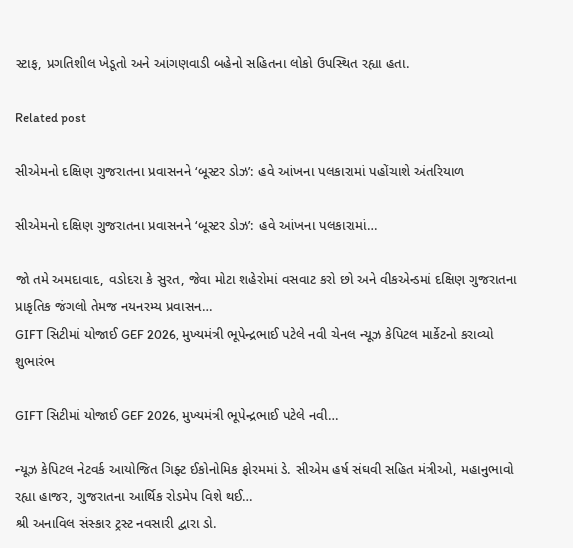સ્ટાફ, પ્રગતિશીલ ખેડૂતો અને આંગણવાડી બહેનો સહિતના લોકો ઉપસ્થિત રહ્યા હતા.

Related post

સીએમનો દક્ષિણ ગુજરાતના પ્રવાસનને ‘બૂસ્ટર ડોઝ’: હવે આંખના પલકારામાં પહોંચાશે અંતરિયાળ

સીએમનો દક્ષિણ ગુજરાતના પ્રવાસનને ‘બૂસ્ટર ડોઝ’: હવે આંખના પલકારામાં…

જો તમે અમદાવાદ, વડોદરા કે સુરત, જેવા મોટા શહેરોમાં વસવાટ કરો છો અને વીકએન્ડમાં દક્ષિણ ગુજરાતના પ્રાકૃતિક જંગલો તેમજ નયનરમ્ય પ્રવાસન…
GIFT સિટીમાં યોજાઈ GEF 2026, મુખ્યમંત્રી ભૂપેન્દ્રભાઈ પટેલે નવી ચેનલ ન્યૂઝ કેપિટલ માર્કેટનો કરાવ્યો શુભારંભ

GIFT સિટીમાં યોજાઈ GEF 2026, મુખ્યમંત્રી ભૂપેન્દ્રભાઈ પટેલે નવી…

ન્યૂઝ કેપિટલ નેટવર્ક આયોજિત ગિફ્ટ ઈકોનોમિક ફોરમમાં ડે. સીએમ હર્ષ સંઘવી સહિત મંત્રીઓ, મહાનુભાવો રહ્યા હાજર, ગુજરાતના આર્થિક રોડમેપ વિશે થઈ…
શ્રી અનાવિલ સંસ્કાર ટ્રસ્ટ નવસારી દ્વારા ડો.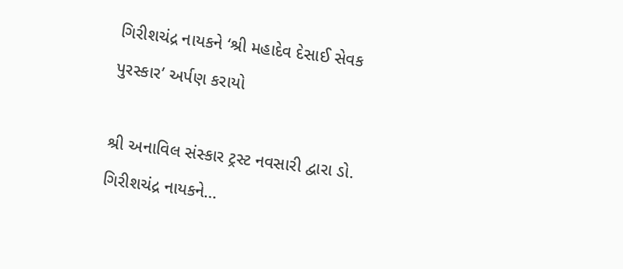ગિરીશચંદ્ર નાયકને ‘શ્રી મહાદેવ દેસાઈ સેવક પુરસ્કાર’ અર્પણ કરાયો

શ્રી અનાવિલ સંસ્કાર ટ્રસ્ટ નવસારી દ્વારા ડો. ગિરીશચંદ્ર નાયકને…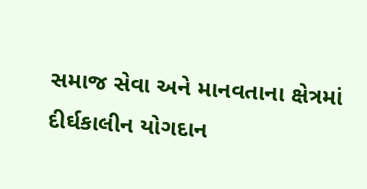સમાજ સેવા અને માનવતાના ક્ષેત્રમાં દીર્ઘકાલીન યોગદાન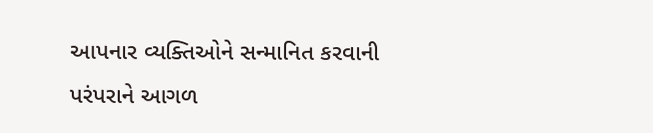આપનાર વ્યક્તિઓને સન્માનિત કરવાની પરંપરાને આગળ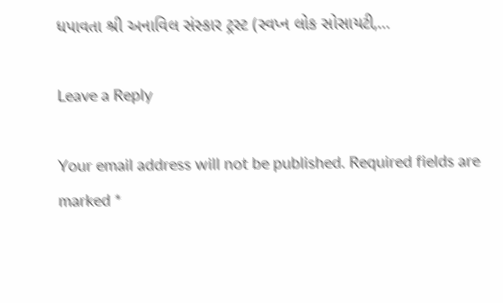ધપાવતા શ્રી અનાવિલ સંસ્કાર ટ્રસ્ટ (સ્વપ્ન લોક સોસાયટી,…

Leave a Reply

Your email address will not be published. Required fields are marked *